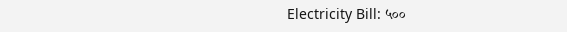Electricity Bill: ५००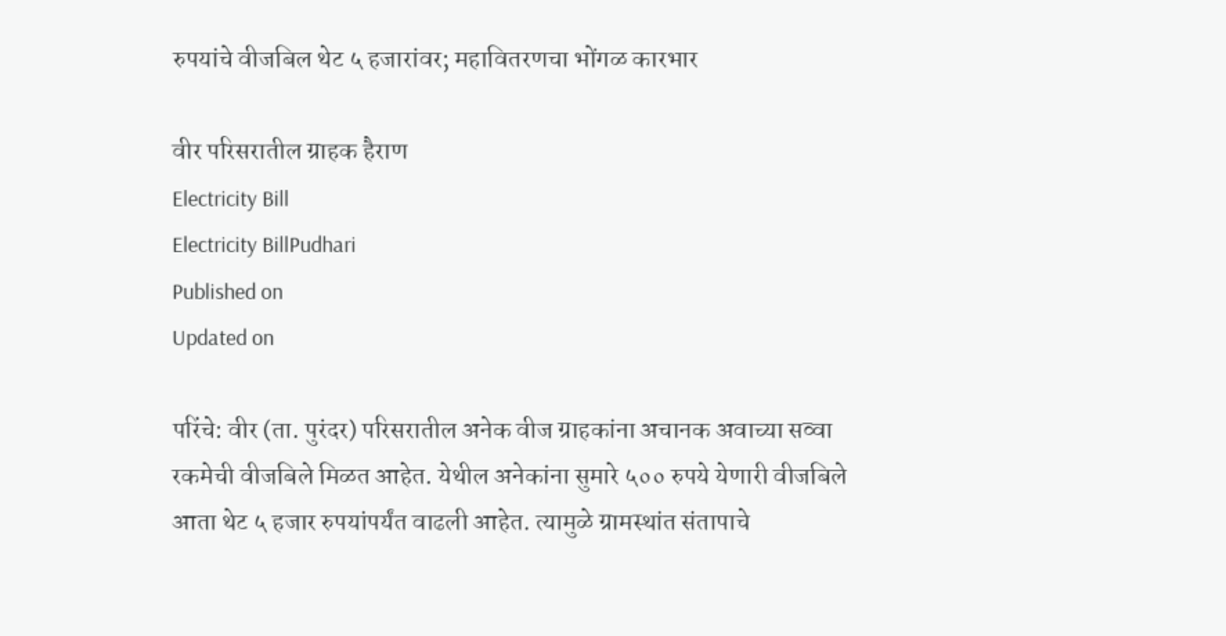रुपयांचे वीजबिल थेट ५ हजारांवर; महावितरणचा भोंगळ कारभार

वीर परिसरातील ग्राहक हैराण
Electricity Bill
Electricity BillPudhari
Published on
Updated on

परिंचे: वीर (ता. पुरंदर) परिसरातील अनेक वीज ग्राहकांना अचानक अवाच्या सव्वा रकमेची वीजबिले मिळत आहेत. येथील अनेकांना सुमारे ५०० रुपये येणारी वीजबिले आता थेट ५ हजार रुपयांपर्यंत वाढली आहेत. त्यामुळे ग्रामस्थांत संतापाचे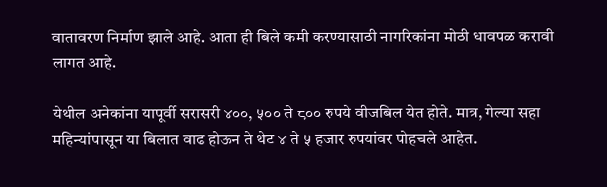वातावरण निर्माण झाले आहे. आता ही बिले कमी करण्यासाठी नागरिकांना मोठी धावपळ करावी लागत आहे.

येथील अनेकांना यापूर्वी सरासरी ४००, ५०० ते ८०० रुपये वीजबिल येत होते. मात्र, गेल्या सहा महिन्यांपासून या बिलात वाढ होऊन ते थेट ४ ते ५ हजार रुपयांवर पोहचले आहेत.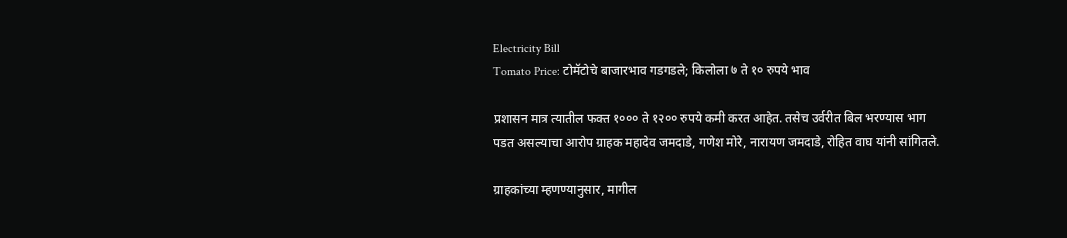Electricity Bill
Tomato Price: टोमॅटोचे बाजारभाव गडगडले; किलोला ७ ते १० रुपये भाव

प्रशासन मात्र त्यातील फक्त १००० ते १२०० रुपये कमी करत आहेत. तसेच उर्वरीत बिल भरण्यास भाग पडत असल्याचा आरोप ग्राहक महादेव जमदाडे, गणेश मोरे, नारायण जमदाडे, रोहित वाघ यांनी सांगितले.

ग्राहकांच्या म्हणण्यानुसार, मागील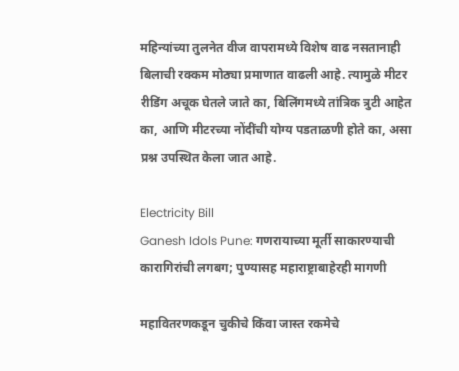महिन्यांच्या तुलनेत वीज वापरामध्ये विशेष वाढ नसतानाही बिलाची रक्कम मोठ्या प्रमाणात वाढली आहे. त्यामुळे मीटर रीडिंग अचूक घेतले जाते का, बिलिंगमध्ये तांत्रिक त्रुटी आहेत का, आणि मीटरच्या नोंदींची योग्य पडताळणी होते का, असा प्रश्न उपस्थित केला जात आहे.

Electricity Bill
Ganesh Idols Pune: गणरायाच्या मूर्ती साकारण्याची कारागिरांची लगबग; पुण्यासह महाराष्ट्राबाहेरही मागणी

महावितरणकडून चुकीचे किंवा जास्त रकमेचे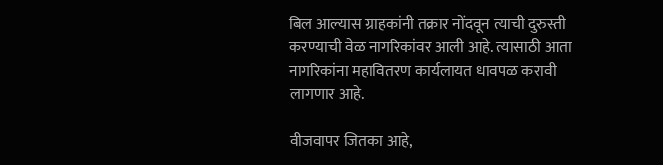बिल आल्यास ग्राहकांनी तक्रार नोंदवून त्याची दुरुस्ती करण्याची वेळ नागरिकांवर आली आहे. त्यासाठी आता नागरिकांना महावितरण कार्यलायत धावपळ करावी लागणार आहे.

वीजवापर जितका आहे,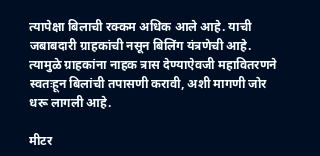त्यापेक्षा बिलाची रक्कम अधिक आले आहे. याची जबाबदारी ग्राहकांची नसून बिलिंग यंत्रणेची आहे. त्यामुळे ग्राहकांना नाहक त्रास देण्याऐवजी महावितरणने स्वतःहून बिलांची तपासणी करावी, अशी मागणी जोर धरू लागली आहे.

मीटर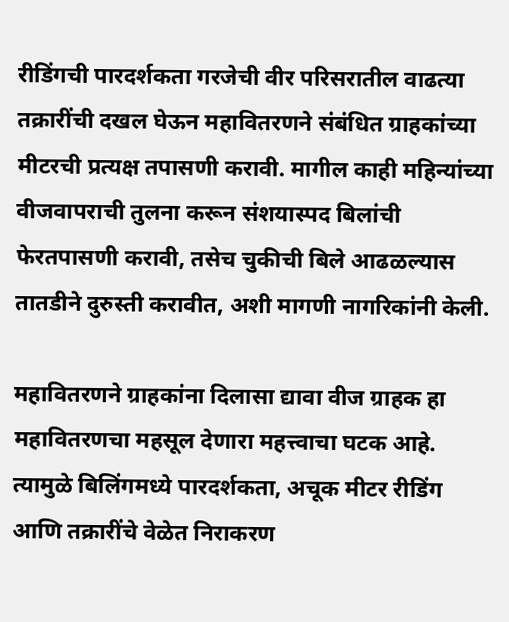रीडिंगची पारदर्शकता गरजेची वीर परिसरातील वाढत्या तक्रारींची दखल घेऊन महावितरणने संबंधित ग्राहकांच्या मीटरची प्रत्यक्ष तपासणी करावी. मागील काही महिन्यांच्या वीजवापराची तुलना करून संशयास्पद बिलांची फेरतपासणी करावी, तसेच चुकीची बिले आढळल्यास तातडीने दुरुस्ती करावीत, अशी मागणी नागरिकांनी केली.

महावितरणने ग्राहकांना दिलासा द्यावा वीज ग्राहक हा महावितरणचा महसूल देणारा महत्त्वाचा घटक आहे. त्यामुळे बिलिंगमध्ये पारदर्शकता, अचूक मीटर रीडिंग आणि तक्रारींचे वेळेत निराकरण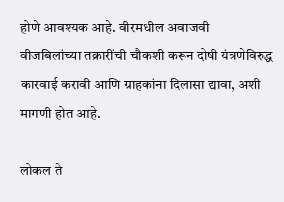होणे आवश्यक आहे. वीरमधील अवाजवी वीजबिलांच्या तक्रारींची चौकशी करून दोषी यंत्रणेविरुद्ध कारवाई करावी आणि ग्राहकांना दिलासा द्यावा, अशी मागणी होत आहे.

लोकल ते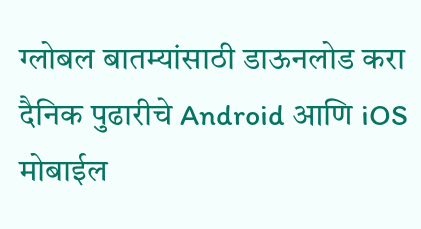ग्लोबल बातम्यांसाठी डाऊनलोड करा दैनिक पुढारीचे Android आणि iOS मोबाईल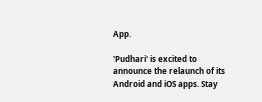App.

'Pudhari' is excited to announce the relaunch of its Android and iOS apps. Stay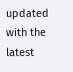updated with the latest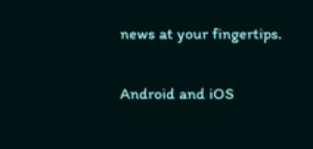news at your fingertips.

Android and iOS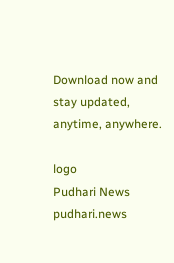Download now and stay updated, anytime, anywhere.

logo
Pudhari News
pudhari.news